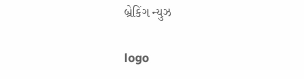બ્રેકિંગ ન્યુઝ

logo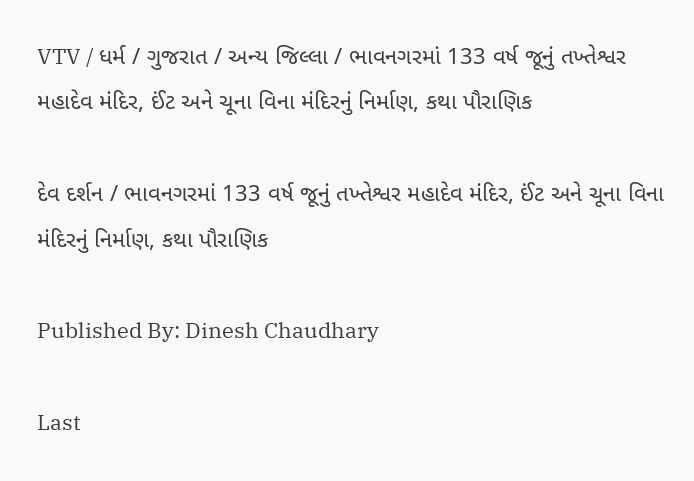VTV / ધર્મ / ગુજરાત / અન્ય જિલ્લા / ભાવનગરમાં 133 વર્ષ જૂનું તખ્તેશ્વર મહાદેવ મંદિર, ઈંટ અને ચૂના વિના મંદિરનું નિર્માણ, કથા પૌરાણિક

દેવ દર્શન / ભાવનગરમાં 133 વર્ષ જૂનું તખ્તેશ્વર મહાદેવ મંદિર, ઈંટ અને ચૂના વિના મંદિરનું નિર્માણ, કથા પૌરાણિક

Published By: Dinesh Chaudhary

Last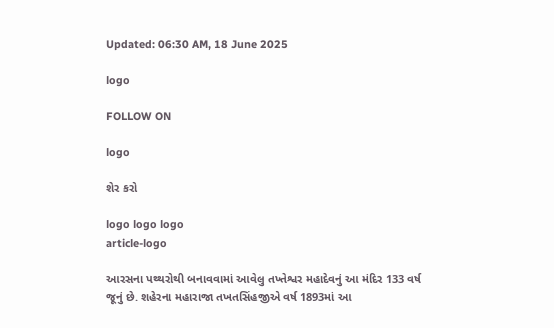Updated: 06:30 AM, 18 June 2025

logo

FOLLOW ON

logo

શેર કરો

logo logo logo
article-logo

આરસના પથ્થરોથી બનાવવામાં આવેલુ તખ્તેશ્વર મહાદેવનું આ મંદિર 133 વર્ષ જૂનું છે. શહેરના મહારાજા તખતસિંહજીએ વર્ષ 1893માં આ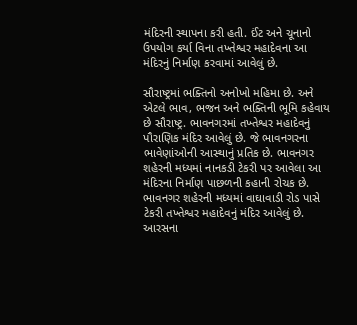મંદિરની સ્થાપના કરી હતી. ઈંટ અને ચૂનાનો ઉપયોગ કર્યા વિના તખ્તેશ્વર મહાદેવના આ મંદિરનું નિર્માણ કરવામાં આવેલું છે.

સૌરાષ્ટ્રમાં ભક્તિનો અનોખો મહિમા છે. અને એટલે ભાવ, ભજન અને ભક્તિની ભૂમિ કહેવાય છે સૌરાષ્ટ્ર. ભાવનગરમાં તખ્તેશ્વર મહાદેવનું પૌરાણિક મંદિર આવેલું છે. જે ભાવનગરના ભાવેણાંઓની આસ્થાનું પ્રતિક છે. ભાવનગર શહેરની મધ્યમાં નાનકડી ટેકરી પર આવેલા આ મંદિરના નિર્માણ પાછળની કહાની રોચક છે. ભાવનગર શહેરની મધ્યમાં વાઘાવાડી રોડ પાસે ટેકરી તખ્તેશ્વર મહાદેવનું મંદિર આવેલું છે. આરસના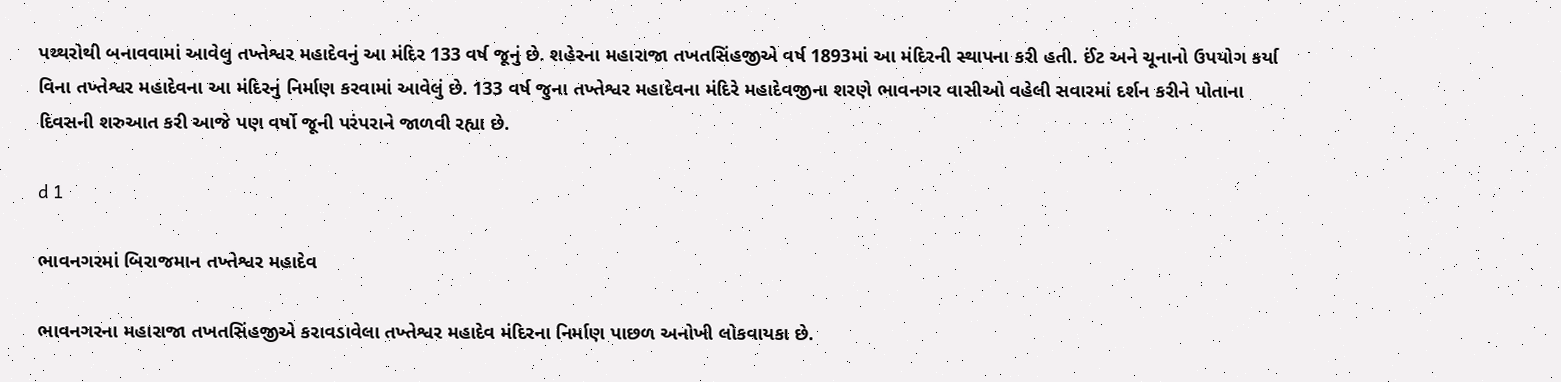પથ્થરોથી બનાવવામાં આવેલુ તખ્તેશ્વર મહાદેવનું આ મંદિર 133 વર્ષ જૂનું છે. શહેરના મહારાજા તખતસિંહજીએ વર્ષ 1893માં આ મંદિરની સ્થાપના કરી હતી. ઈંટ અને ચૂનાનો ઉપયોગ કર્યા વિના તખ્તેશ્વર મહાદેવના આ મંદિરનું નિર્માણ કરવામાં આવેલું છે. 133 વર્ષ જુના તખ્તેશ્વર મહાદેવના મંદિરે મહાદેવજીના શરણે ભાવનગર વાસીઓ વહેલી સવારમાં દર્શન કરીને પોતાના દિવસની શરુઆત કરી આજે પણ વર્ષો જૂની પરંપરાને જાળવી રહ્યા છે.

d 1

ભાવનગરમાં બિરાજમાન તખ્તેશ્વર મહાદેવ

ભાવનગરના મહારાજા તખતસિંહજીએ કરાવડાવેલા તખ્તેશ્વર મહાદેવ મંદિરના નિર્માણ પાછળ અનોખી લોકવાયકા છે.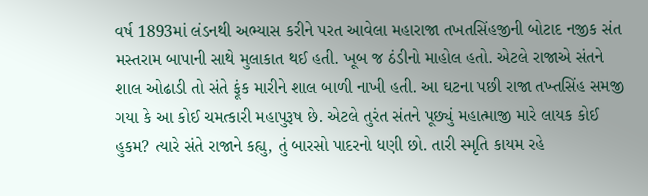વર્ષ 1893માં લંડનથી અભ્યાસ કરીને પરત આવેલા મહારાજા તખતસિંહજીની બોટાદ નજીક સંત મસ્તરામ બાપાની સાથે મુલાકાત થઈ હતી. ખૂબ જ ઠંડીનો માહોલ હતો. એટલે રાજાએ સંતને શાલ ઓઢાડી તો સંતે ફૂંક મારીને શાલ બાળી નાખી હતી. આ ઘટના પછી રાજા તખ્તસિંહ સમજી ગયા કે આ કોઈ ચમત્કારી મહાપુરૂષ છે. એટલે તુરંત સંતને પૂછ્યું મહાત્માજી મારે લાયક કોઈ હુકમ? ત્યારે સંતે રાજાને કહ્યુ, તું બારસો પાદરનો ધણી છો. તારી સ્મૃતિ કાયમ રહે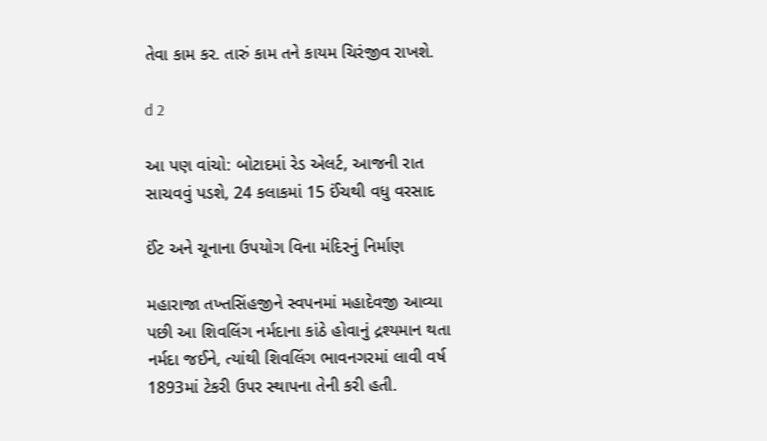તેવા કામ કર. તારું કામ તને કાયમ ચિરંજીવ રાખશે.

d 2

આ પણ વાંચો: બોટાદમાં રેડ એલર્ટ, આજની રાત સાચવવું પડશે, 24 કલાકમાં 15 ઈંચથી વધુ વરસાદ

ઈંટ અને ચૂનાના ઉપયોગ વિના મંદિરનું નિર્માણ

મહારાજા તખ્તસિંહજીને સ્વપનમાં મહાદેવજી આવ્યા પછી આ શિવલિંગ નર્મદાના કાંઠે હોવાનું દ્રશ્યમાન થતા નર્મદા જઈને, ત્યાંથી શિવલિંગ ભાવનગરમાં લાવી વર્ષ 1893માં ટેકરી ઉપર સ્થાપના તેની કરી હતી.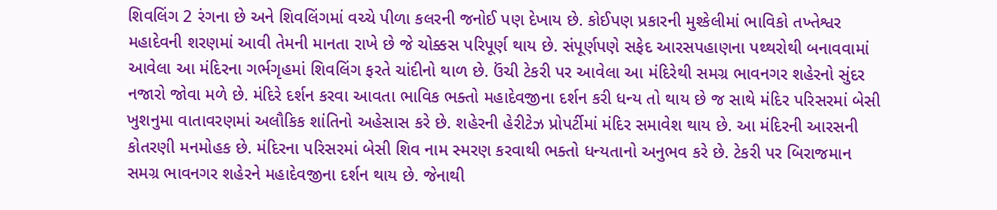શિવલિંગ 2 રંગના છે અને શિવલિંગમાં વચ્ચે પીળા કલરની જનોઈ પણ દેખાય છે. કોઈપણ પ્રકારની મુશ્કેલીમાં ભાવિકો તખ્તેશ્વર મહાદેવની શરણમાં આવી તેમની માનતા રાખે છે જે ચોક્કસ પરિપૂર્ણ થાય છે. સંપૂર્ણપણે સફેદ આરસપહાણના પથ્થરોથી બનાવવામાં આવેલા આ મંદિરના ગર્ભગૃહમાં શિવલિંગ ફરતે ચાંદીનો થાળ છે. ઉંચી ટેકરી પર આવેલા આ મંદિરેથી સમગ્ર ભાવનગર શહેરનો સુંદર નજારો જોવા મળે છે. મંદિરે દર્શન કરવા આવતા ભાવિક ભક્તો મહાદેવજીના દર્શન કરી ધન્ય તો થાય છે જ સાથે મંદિર પરિસરમાં બેસી ખુશનુમા વાતાવરણમાં અલૌકિક શાંતિનો અહેસાસ કરે છે. શહેરની હેરીટેઝ પ્રોપર્ટીમાં મંદિર સમાવેશ થાય છે. આ મંદિરની આરસની કોતરણી મનમોહક છે. મંદિરના પરિસરમાં બેસી શિવ નામ સ્મરણ કરવાથી ભક્તો ધન્યતાનો અનુભવ કરે છે. ટેકરી પર બિરાજમાન સમગ્ર ભાવનગર શહેરને મહાદેવજીના દર્શન થાય છે. જેનાથી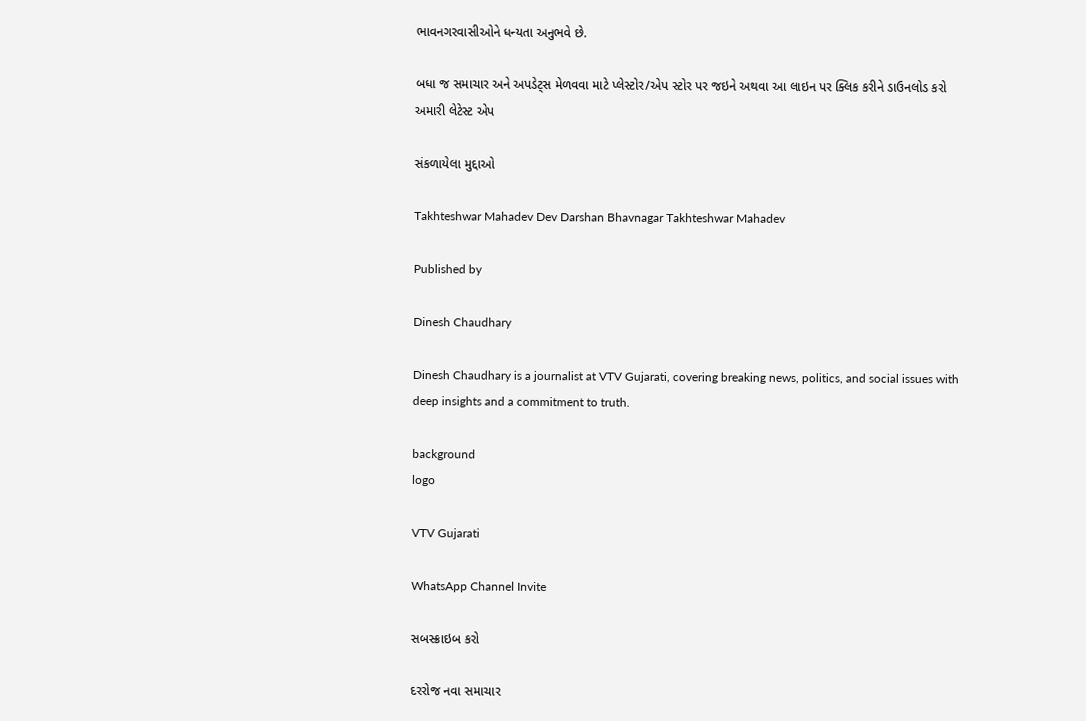ભાવનગરવાસીઓને ધન્યતા અનુભવે છે.

બધા જ સમાચાર અને અપડેટ્સ મેળવવા માટે પ્લેસ્ટોર/એપ સ્ટોર પર જઇને અથવા આ લાઇન પર ક્લિક કરીને ડાઉનલોડ કરો અમારી લેટેસ્ટ એપ

સંકળાયેલા મુદ્દાઓ

Takhteshwar Mahadev Dev Darshan Bhavnagar Takhteshwar Mahadev

Published by

Dinesh Chaudhary

Dinesh Chaudhary is a journalist at VTV Gujarati, covering breaking news, politics, and social issues with deep insights and a commitment to truth.

background
logo

VTV Gujarati

WhatsApp Channel Invite

સબસ્ક્રાઇબ કરો

દરરોજ નવા સમાચાર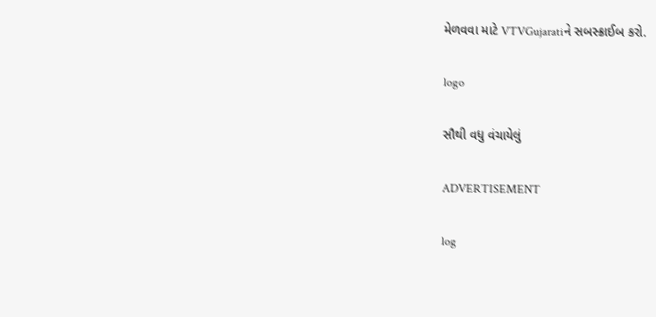મેળવવા માટે VTVGujaratiને સબસ્ક્રાઈબ કરો.

logo

સૌથી વધુ વંચાયેલું

ADVERTISEMENT

log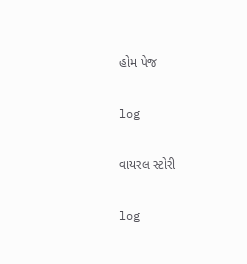હોમ પેજ

log

વાયરલ સ્ટોરી

log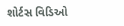શોર્ટસ વિડિઓ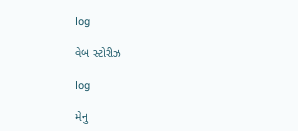log

વેબ સ્ટોરીઝ

log

મેનુ